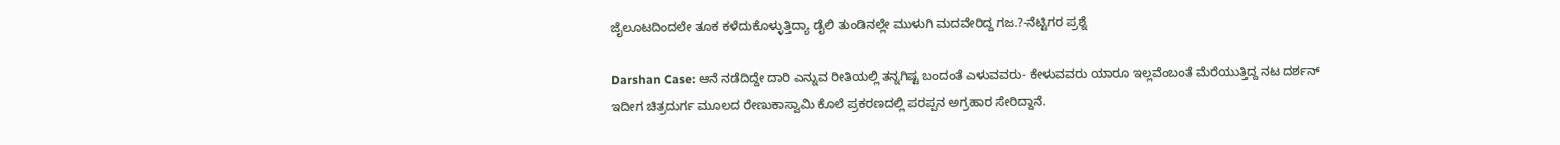ಜೈಲೂಟದಿಂದಲೇ ತೂಕ ಕಳೆದುಕೊಳ್ಳುತ್ತಿದ್ಯಾ ಡೈಲಿ ತುಂಡಿನಲ್ಲೇ ಮುಳುಗಿ ಮದವೇರಿದ್ದ ಗಜ.?-ನೆಟ್ಟಿಗರ ಪ್ರಶ್ನೆ

Darshan Case: ಆನೆ ನಡೆದಿದ್ದೇ ದಾರಿ ಎನ್ನುವ ರೀತಿಯಲ್ಲಿ ತನ್ನಗಿಷ್ಟ ಬಂದಂತೆ ಎಳುವವರು- ಕೇಳುವವರು ಯಾರೂ ಇಲ್ಲವೆಂಬಂತೆ ಮೆರೆಯುತ್ತಿದ್ದ ನಟ ದರ್ಶನ್‌ ಇದೀಗ ಚಿತ್ರದುರ್ಗ ಮೂಲದ ರೇಣುಕಾಸ್ವಾಮಿ ಕೊಲೆ ಪ್ರಕರಣದಲ್ಲಿ ಪರಪ್ಪನ ಅಗ್ರಹಾರ ಸೇರಿದ್ದಾನೆ.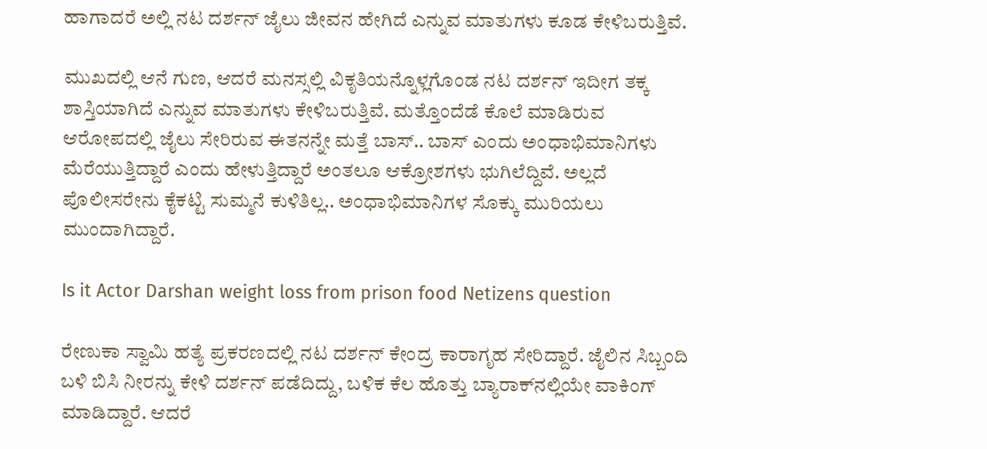ಹಾಗಾದರೆ ಅಲ್ಲಿ ನಟ ದರ್ಶನ್‌ ಜೈಲು ಜೀವನ ಹೇಗಿದೆ ಎನ್ನುವ ಮಾತುಗಳು ಕೂಡ ಕೇಳಿಬರುತ್ತಿವೆ.

ಮುಖದಲ್ಲಿ ಆನೆ ಗುಣ, ಆದರೆ ಮನಸ್ಸಲ್ಲಿ ವಿಕೃತಿಯನ್ನೊಳ್ಲಗೊಂಡ ನಟ ದರ್ಶನ್‌ ಇದೀಗ ತಕ್ಕ ಶಾಸ್ತಿಯಾಗಿದೆ ಎನ್ನುವ ಮಾತುಗಳು ಕೇಳಿಬರುತ್ತಿವೆ. ಮತ್ತೊಂದೆಡೆ ಕೊಲೆ ಮಾಡಿರುವ ಆರೋಪದಲ್ಲಿ ಜೈಲು ಸೇರಿರುವ ಈತನನ್ನೇ ಮತ್ತೆ ಬಾಸ್‌.. ಬಾಸ್‌ ಎಂದು ಅಂಧಾಭಿಮಾನಿಗಳು ಮೆರೆಯುತ್ತಿದ್ದಾರೆ ಎಂದು ಹೇಳುತ್ತಿದ್ದಾರೆ ಅಂತಲೂ ಆಕ್ರೋಶಗಳು ಭುಗಿಲೆದ್ದಿವೆ. ಅಲ್ಲದೆ ಪೊಲೀಸರೇನು ಕೈಕಟ್ಟಿ ಸುಮ್ಮನೆ ಕುಳಿತಿಲ್ಲ.. ಅಂಧಾಭಿಮಾನಿಗಳ ಸೊಕ್ಕು ಮುರಿಯಲು ಮುಂದಾಗಿದ್ದಾರೆ.

Is it Actor Darshan weight loss from prison food Netizens question

ರೇಣುಕಾ ಸ್ವಾಮಿ ಹತ್ಯೆ ಪ್ರಕರಣದಲ್ಲಿ ನಟ ದರ್ಶನ್ ಕೇಂದ್ರ ಕಾರಾಗೃಹ ಸೇರಿದ್ದಾರೆ. ಜೈಲಿನ ಸಿಬ್ಬಂದಿ ಬಳಿ ಬಿಸಿ ನೀರನ್ನು ಕೇಳಿ ದರ್ಶನ್ ಪಡೆದಿದ್ದು, ಬಳಿಕ ಕೆಲ ಹೊತ್ತು ಬ್ಯಾರಾಕ್‌ನಲ್ಲಿಯೇ ವಾಕಿಂಗ್ ಮಾಡಿದ್ದಾರೆ. ಆದರೆ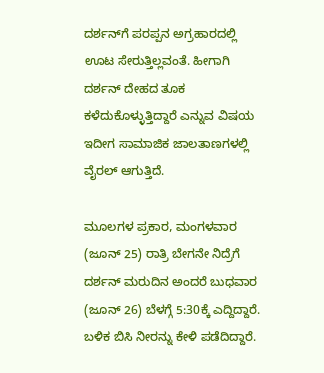ದರ್ಶನ್‌ಗೆ ಪರಪ್ಪನ ಅಗ್ರಹಾರದಲ್ಲಿ ಊಟ ಸೇರುತ್ತಿಲ್ಲವಂತೆ. ಹೀಗಾಗಿ ದರ್ಶನ್‌ ದೇಹದ ತೂಕ ಕಳೆದುಕೊಳ್ಳುತ್ತಿದ್ದಾರೆ ಎನ್ನುವ ವಿಷಯ ಇದೀಗ ಸಾಮಾಜಿಕ ಜಾಲತಾಣಗಳಲ್ಲಿ ವೈರಲ್‌ ಆಗುತ್ತಿದೆ.

ಮೂಲಗಳ ಪ್ರಕಾರ, ಮಂಗಳವಾರ (ಜೂನ್‌ 25) ರಾತ್ರಿ ಬೇಗನೇ ನಿದ್ರೆಗೆ ದರ್ಶನ್ ಮರುದಿನ ಅಂದರೆ ಬುಧವಾರ (ಜೂನ್‌ 26) ಬೆಳಗ್ಗೆ 5:30ಕ್ಕೆ ಎದ್ದಿದ್ದಾರೆ. ಬಳಿಕ ಬಿಸಿ ನೀರನ್ನು ಕೇಳಿ ಪಡೆದಿದ್ದಾರೆ.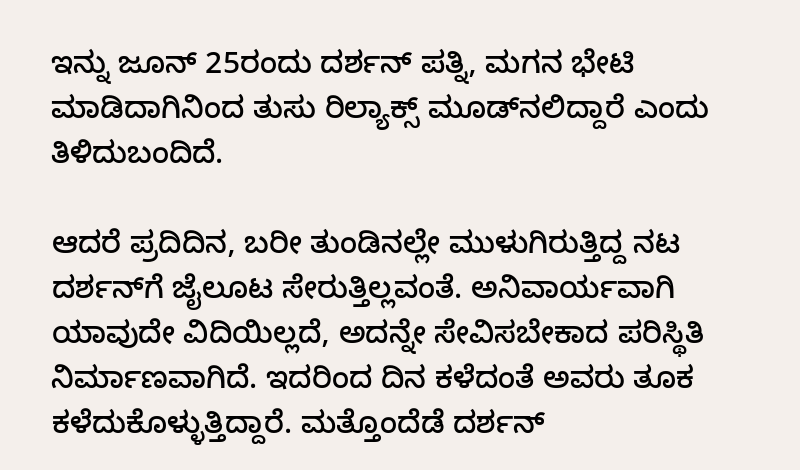ಇನ್ನು ಜೂನ್ 25ರಂದು ದರ್ಶನ್ ಪತ್ನಿ, ಮಗನ ಭೇಟಿ ಮಾಡಿದಾಗಿನಿಂದ ತುಸು ರಿಲ್ಯಾಕ್ಸ್ ಮೂಡ್‌ನಲಿದ್ದಾರೆ ಎಂದು ತಿಳಿದುಬಂದಿದೆ.

ಆದರೆ ಪ್ರದಿದಿನ, ಬರೀ ತುಂಡಿನಲ್ಲೇ ಮುಳುಗಿರುತ್ತಿದ್ದ ನಟ ದರ್ಶನ್‌ಗೆ ಜೈಲೂಟ ಸೇರುತ್ತಿಲ್ಲವಂತೆ. ಅನಿವಾರ್ಯವಾಗಿ ಯಾವುದೇ ವಿದಿಯಿಲ್ಲದೆ, ಅದನ್ನೇ ಸೇವಿಸಬೇಕಾದ ಪರಿಸ್ಥಿತಿ ನಿರ್ಮಾಣವಾಗಿದೆ. ಇದರಿಂದ ದಿನ ಕಳೆದಂತೆ ಅವರು ತೂಕ ಕಳೆದುಕೊಳ್ಳುತ್ತಿದ್ದಾರೆ. ಮತ್ತೊಂದೆಡೆ ದರ್ಶನ್‌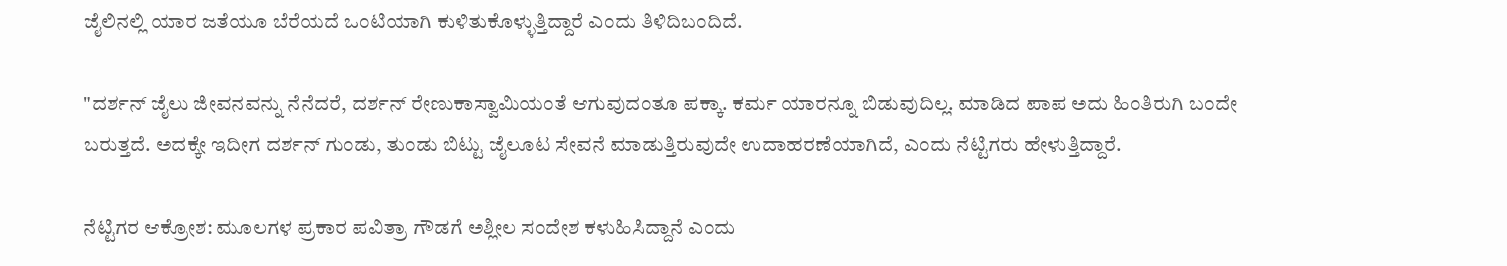ಜೈಲಿನಲ್ಲಿ ಯಾರ ಜತೆಯೂ ಬೆರೆಯದೆ ಒಂಟಿಯಾಗಿ ಕುಳಿತುಕೊಳ್ಳುತ್ತಿದ್ದಾರೆ ಎಂದು ತಿಳಿದಿಬಂದಿದೆ.

"ದರ್ಶನ್‌ ಜೈಲು ಜೀವನವನ್ನು ನೆನೆದರೆ, ದರ್ಶನ್‌ ರೇಣುಕಾಸ್ವಾಮಿಯಂತೆ ಆಗುವುದಂತೂ ಪಕ್ಕಾ. ಕರ್ಮ ಯಾರನ್ನೂ ಬಿಡುವುದಿಲ್ಲ. ಮಾಡಿದ ಪಾಪ ಅದು ಹಿಂತಿರುಗಿ ಬಂದೇ ಬರುತ್ತದೆ. ಅದಕ್ಕೇ ಇದೀಗ ದರ್ಶನ್‌ ಗುಂಡು, ತುಂಡು ಬಿಟ್ಟು ಜೈಲೂಟ ಸೇವನೆ ಮಾಡುತ್ತಿರುವುದೇ ಉದಾಹರಣೆಯಾಗಿದೆ, ಎಂದು ನೆಟ್ಟಿಗರು ಹೇಳುತ್ತಿದ್ದಾರೆ.

ನೆಟ್ಟಿಗರ ಆಕ್ರೋಶ: ಮೂಲಗಳ ಪ್ರಕಾರ ಪವಿತ್ರಾ ಗೌಡಗೆ ಅಶ್ಲೀಲ ಸಂದೇಶ ಕಳುಹಿಸಿದ್ದಾನೆ ಎಂದು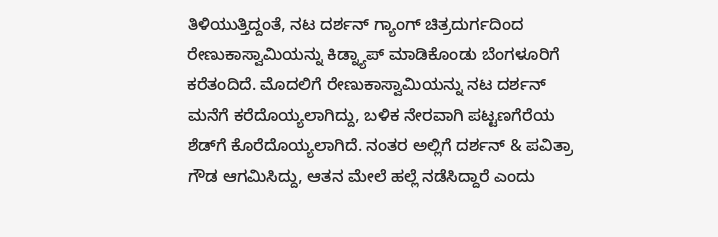ತಿಳಿಯುತ್ತಿದ್ದಂತೆ, ನಟ ದರ್ಶನ್‌ ಗ್ಯಾಂಗ್‌ ಚಿತ್ರದುರ್ಗದಿಂದ ರೇಣುಕಾಸ್ವಾಮಿಯನ್ನು ಕಿಡ್ನ್ಯಾಪ್‌ ಮಾಡಿಕೊಂಡು ಬೆಂಗಳೂರಿಗೆ ಕರೆತಂದಿದೆ. ಮೊದಲಿಗೆ ರೇಣುಕಾಸ್ವಾಮಿಯನ್ನು ನಟ ದರ್ಶನ್‌ ಮನೆಗೆ ಕರೆದೊಯ್ಯಲಾಗಿದ್ದು, ಬಳಿಕ ನೇರವಾಗಿ ಪಟ್ಟಣಗೆರೆಯ ಶೆಡ್‌ಗೆ ಕೊರೆದೊಯ್ಯಲಾಗಿದೆ. ನಂತರ ಅಲ್ಲಿಗೆ ದರ್ಶನ್‌ & ಪವಿತ್ರಾ ಗೌಡ ಆಗಮಿಸಿದ್ದು, ಆತನ ಮೇಲೆ ಹಲ್ಲೆ ನಡೆಸಿದ್ದಾರೆ ಎಂದು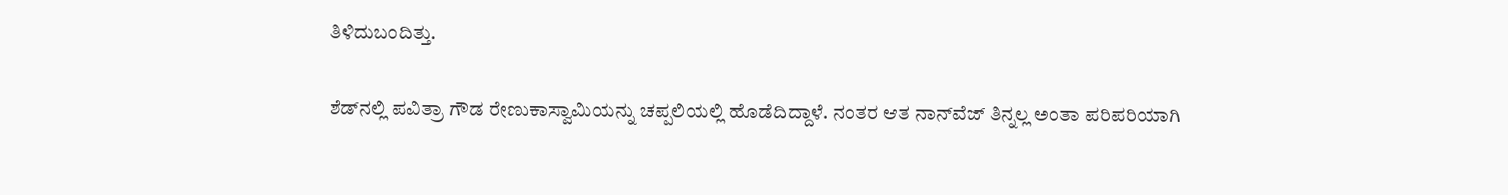ತಿಳಿದುಬಂದಿತ್ತು.

ಶೆಡ್‌ನಲ್ಲಿ ಪವಿತ್ರಾ ಗೌಡ ರೇಣುಕಾಸ್ವಾಮಿಯನ್ನು ಚಪ್ಪಲಿಯಲ್ಲಿ ಹೊಡೆದಿದ್ದಾಳೆ. ನಂತರ ಆತ ನಾನ್‌ವೆಜ್‌ ತಿನ್ನಲ್ಲ ಅಂತಾ ಪರಿಪರಿಯಾಗಿ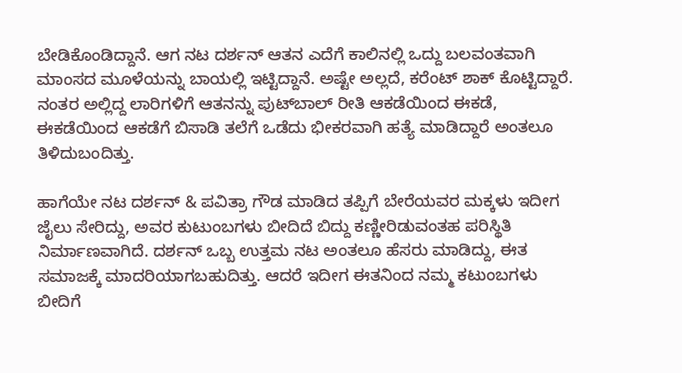ಬೇಡಿಕೊಂಡಿದ್ದಾನೆ. ಆಗ ನಟ ದರ್ಶನ್‌ ಆತನ ಎದೆಗೆ ಕಾಲಿನಲ್ಲಿ ಒದ್ದು ಬಲವಂತವಾಗಿ ಮಾಂಸದ ಮೂಳೆಯನ್ನು ಬಾಯಲ್ಲಿ ಇಟ್ಟಿದ್ದಾನೆ. ಅಷ್ಟೇ ಅಲ್ಲದೆ, ಕರೆಂಟ್‌ ಶಾಕ್‌ ಕೊಟ್ಟಿದ್ದಾರೆ. ನಂತರ ಅಲ್ಲಿದ್ದ ಲಾರಿಗಳಿಗೆ ಆತನನ್ನು ಪುಟ್‌ಬಾಲ್‌ ರೀತಿ ಆಕಡೆಯಿಂದ ಈಕಡೆ, ಈಕಡೆಯಿಂದ ಆಕಡೆಗೆ ಬಿಸಾಡಿ ತಲೆಗೆ ಒಡೆದು ಭೀಕರವಾಗಿ ಹತ್ಯೆ ಮಾಡಿದ್ದಾರೆ ಅಂತಲೂ ತಿಳಿದುಬಂದಿತ್ತು.

ಹಾಗೆಯೇ ನಟ ದರ್ಶನ್‌ & ಪವಿತ್ರಾ ಗೌಡ ಮಾಡಿದ ತಪ್ಪಿಗೆ ಬೇರೆಯವರ ಮಕ್ಕಳು ಇದೀಗ ಜೈಲು ಸೇರಿದ್ದು, ಅವರ ಕುಟುಂಬಗಳು ಬೀದಿದೆ ಬಿದ್ದು ಕಣ್ಣೀರಿಡುವಂತಹ ಪರಿಸ್ಥಿತಿ ನಿರ್ಮಾಣವಾಗಿದೆ. ದರ್ಶನ್‌ ಒಬ್ಬ ಉತ್ತಮ ನಟ ಅಂತಲೂ ಹೆಸರು ಮಾಡಿದ್ದು, ಈತ ಸಮಾಜಕ್ಕೆ ಮಾದರಿಯಾಗಬಹುದಿತ್ತು. ಆದರೆ ಇದೀಗ ಈತನಿಂದ ನಮ್ಮ ಕಟುಂಬಗಳು ಬೀದಿಗೆ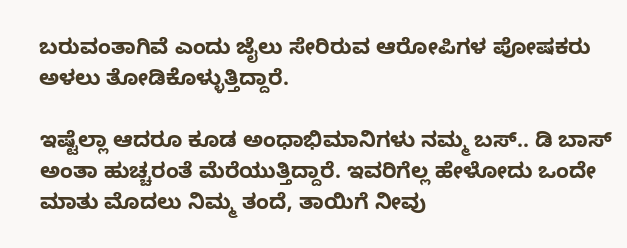ಬರುವಂತಾಗಿವೆ ಎಂದು ಜೈಲು ಸೇರಿರುವ ಆರೋಪಿಗಳ ಪೋಷಕರು ಅಳಲು ತೋಡಿಕೊಳ್ಳುತ್ತಿದ್ದಾರೆ.

ಇಷ್ಟೆಲ್ಲಾ ಆದರೂ ಕೂಡ ಅಂಧಾಭಿಮಾನಿಗಳು ನಮ್ಮ ಬಸ್‌.. ಡಿ ಬಾಸ್‌ ಅಂತಾ ಹುಚ್ಚರಂತೆ ಮೆರೆಯುತ್ತಿದ್ದಾರೆ. ಇವರಿಗೆಲ್ಲ ಹೇಳೋದು ಒಂದೇ ಮಾತು ಮೊದಲು ನಿಮ್ಮ ತಂದೆ, ತಾಯಿಗೆ ನೀವು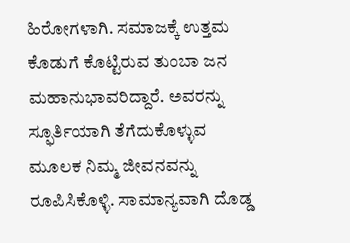ಹಿರೋಗಳಾಗಿ. ಸಮಾಜಕ್ಕೆ ಉತ್ತಮ ಕೊಡುಗೆ ಕೊಟ್ಟಿರುವ ತುಂಬಾ ಜನ ಮಹಾನುಭಾವರಿದ್ದಾರೆ. ಅವರನ್ನು ಸ್ಫೂರ್ತಿಯಾಗಿ ತೆಗೆದುಕೊಳ್ಳುವ ಮೂಲಕ ನಿಮ್ಮ ಜೀವನವನ್ನು ರೂಪಿಸಿಕೊಳ್ಳಿ. ಸಾಮಾನ್ಯವಾಗಿ ದೊಡ್ಡ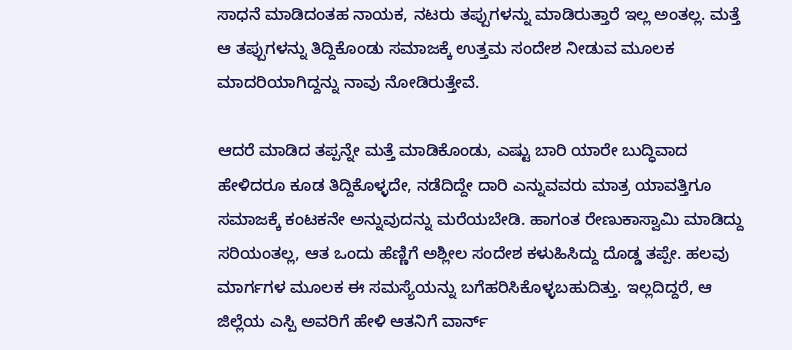ಸಾಧನೆ ಮಾಡಿದಂತಹ ನಾಯಕ, ನಟರು ತಪ್ಪುಗಳನ್ನು ಮಾಡಿರುತ್ತಾರೆ ಇಲ್ಲ ಅಂತಲ್ಲ. ಮತ್ತೆ ಆ ತಪ್ಪುಗಳನ್ನು ತಿದ್ದಿಕೊಂಡು ಸಮಾಜಕ್ಕೆ ಉತ್ತಮ ಸಂದೇಶ ನೀಡುವ ಮೂಲಕ ಮಾದರಿಯಾಗಿದ್ದನ್ನು ನಾವು ನೋಡಿರುತ್ತೇವೆ.

ಆದರೆ ಮಾಡಿದ ತಪ್ಪನ್ನೇ ಮತ್ತೆ ಮಾಡಿಕೊಂಡು, ಎಷ್ಟು ಬಾರಿ ಯಾರೇ ಬುದ್ಧಿವಾದ ಹೇಳಿದರೂ ಕೂಡ ತಿದ್ದಿಕೊಳ್ಳದೇ, ನಡೆದಿದ್ದೇ ದಾರಿ ಎನ್ನುವವರು ಮಾತ್ರ ಯಾವತ್ತಿಗೂ ಸಮಾಜಕ್ಕೆ ಕಂಟಕನೇ ಅನ್ನುವುದನ್ನು ಮರೆಯಬೇಡಿ. ಹಾಗಂತ ರೇಣುಕಾಸ್ವಾಮಿ ಮಾಡಿದ್ದು ಸರಿಯಂತಲ್ಲ, ಆತ ಒಂದು ಹೆಣ್ಣಿಗೆ ಅಶ್ಲೀಲ ಸಂದೇಶ ಕಳುಹಿಸಿದ್ದು ದೊಡ್ಡ ತಪ್ಪೇ. ಹಲವು ಮಾರ್ಗಗಳ ಮೂಲಕ ಈ ಸಮಸ್ಯೆಯನ್ನು ಬಗೆಹರಿಸಿಕೊಳ್ಳಬಹುದಿತ್ತು. ಇಲ್ಲದಿದ್ದರೆ, ಆ ಜಿಲ್ಲೆಯ ಎಸ್ಪಿ ಅವರಿಗೆ ಹೇಳಿ ಆತನಿಗೆ ವಾರ್ನ್‌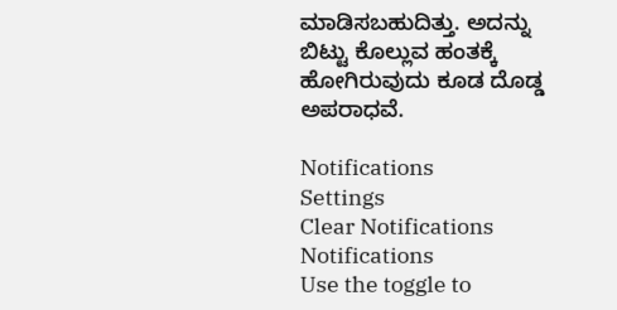ಮಾಡಿಸಬಹುದಿತ್ತು. ಅದನ್ನು ಬಿಟ್ಟು ಕೊಲ್ಲುವ ಹಂತಕ್ಕೆ ಹೋಗಿರುವುದು ಕೂಡ ದೊಡ್ಡ ಅಪರಾಧವೆ.

Notifications
Settings
Clear Notifications
Notifications
Use the toggle to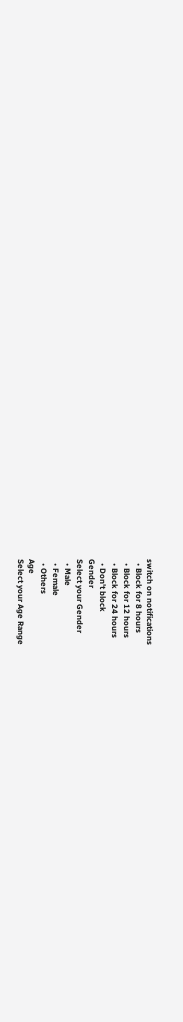switch on notifications
  • Block for 8 hours
  • Block for 12 hours
  • Block for 24 hours
  • Don't block
Gender
Select your Gender
  • Male
  • Female
  • Others
Age
Select your Age Range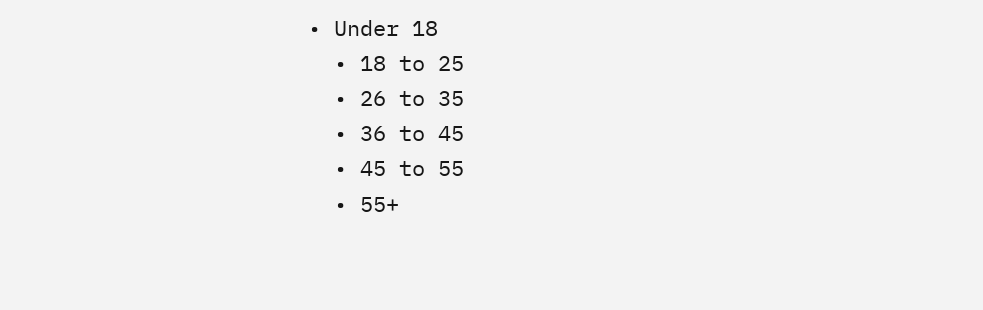• Under 18
  • 18 to 25
  • 26 to 35
  • 36 to 45
  • 45 to 55
  • 55+